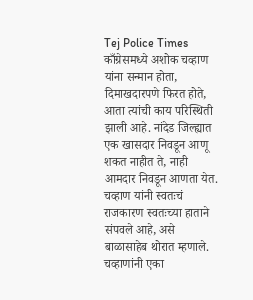Tej Police Times
काँग्रेसमध्ये अशोक चव्हाण यांना सन्मान होता, दिमाखदारपणे फिरत होते, आता त्यांची काय परिस्थिती झाली आहे. नांदेड जिल्ह्यात एक खासदार निवडून आणू शकत नाहीत ते, नाही आमदार निवडून आणता येत. चव्हाण यांनी स्वतःचं राजकारण स्वतःच्या हाताने संपवले आहे, असे बाळासाहेब थोरात म्हणाले. चव्हाणांनी एका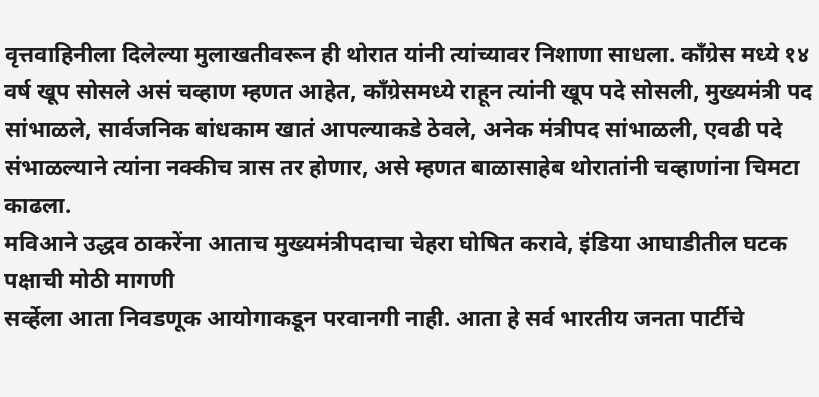वृत्तवाहिनीला दिलेल्या मुलाखतीवरून ही थोरात यांनी त्यांच्यावर निशाणा साधला. काँग्रेस मध्ये १४ वर्ष खूप सोसले असं चव्हाण म्हणत आहेत, काँग्रेसमध्ये राहून त्यांनी खूप पदे सोसली, मुख्यमंत्री पद सांभाळले, सार्वजनिक बांधकाम खातं आपल्याकडे ठेवले, अनेक मंत्रीपद सांभाळली, एवढी पदे संभाळल्याने त्यांना नक्कीच त्रास तर होणार, असे म्हणत बाळासाहेब थोरातांनी चव्हाणांना चिमटा काढला.
मविआने उद्धव ठाकरेंना आताच मुख्यमंत्रीपदाचा चेहरा घोषित करावे, इंडिया आघाडीतील घटक पक्षाची मोठी मागणी
सर्व्हेला आता निवडणूक आयोगाकडून परवानगी नाही. आता हे सर्व भारतीय जनता पार्टीचे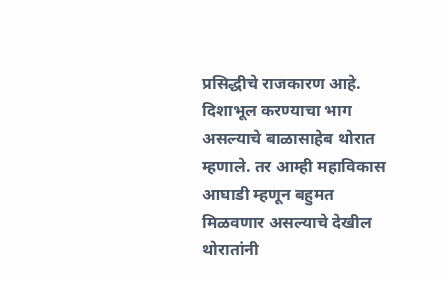प्रसिद्धीचे राजकारण आहे. दिशाभूल करण्याचा भाग असल्याचे बाळासाहेब थोरात म्हणाले. तर आम्ही महाविकास आघाडी म्हणून बहुमत मिळवणार असल्याचे देखील थोरातांनी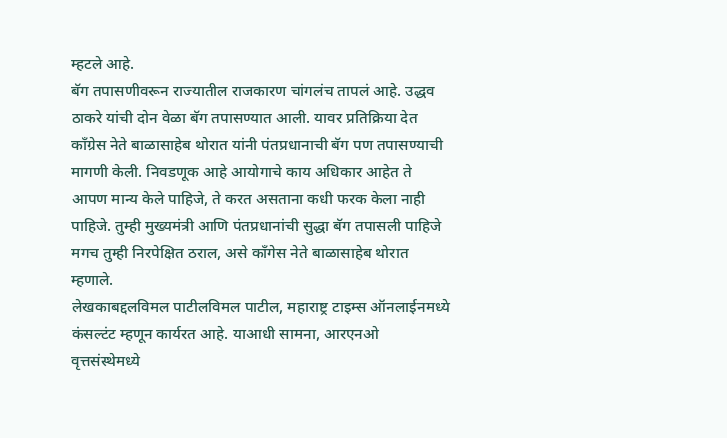म्हटले आहे.
बॅग तपासणीवरून राज्यातील राजकारण चांगलंच तापलं आहे. उद्धव ठाकरे यांची दोन वेळा बॅग तपासण्यात आली. यावर प्रतिक्रिया देत काँग्रेस नेते बाळासाहेब थोरात यांनी पंतप्रधानाची बॅग पण तपासण्याची मागणी केली. निवडणूक आहे आयोगाचे काय अधिकार आहेत ते आपण मान्य केले पाहिजे, ते करत असताना कधी फरक केला नाही पाहिजे. तुम्ही मुख्यमंत्री आणि पंतप्रधानांची सुद्धा बॅग तपासली पाहिजे मगच तुम्ही निरपेक्षित ठराल, असे काँगेस नेते बाळासाहेब थोरात म्हणाले.
लेखकाबद्दलविमल पाटीलविमल पाटील, महाराष्ट्र टाइम्स ऑनलाईनमध्ये कंसल्टंट म्हणून कार्यरत आहे. याआधी सामना, आरएनओ वृत्तसंस्थेमध्ये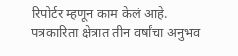रिपोर्टर म्हणून काम केलं आहे. पत्रकारिता क्षेत्रात तीन वर्षांचा अनुभव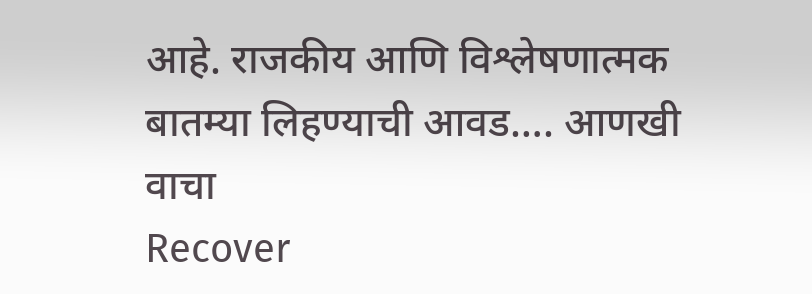आहे. राजकीय आणि विश्लेषणात्मक बातम्या लिहण्याची आवड…. आणखी वाचा
Recover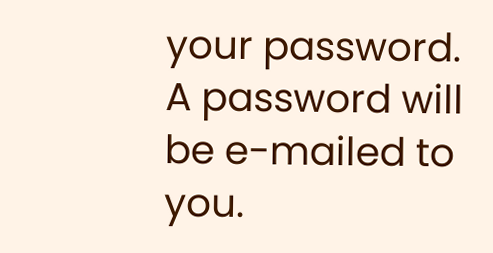your password.
A password will be e-mailed to you.